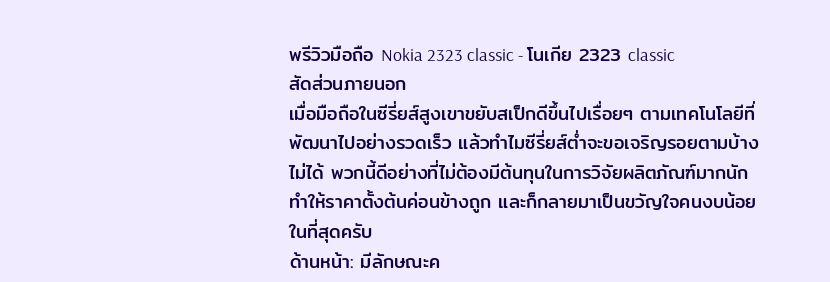พรีวิวมือถือ Nokia 2323 classic - โนเกีย 2323 classic
สัดส่วนภายนอก
เมื่อมือถือในซีรี่ยส์สูงเขาขยับสเป็กดีขึ้นไปเรื่อยๆ ตามเทคโนโลยีที่พัฒนาไปอย่างรวดเร็ว แล้วทำไมซีรี่ยส์ต่ำจะขอเจริญรอยตามบ้างไม่ได้ พวกนี้ดีอย่างที่ไม่ต้องมีต้นทุนในการวิจัยผลิตภัณฑ์มากนัก ทำให้ราคาตั้งต้นค่อนข้างถูก และก็กลายมาเป็นขวัญใจคนงบน้อยในที่สุดครับ
ด้านหน้า: มีลักษณะค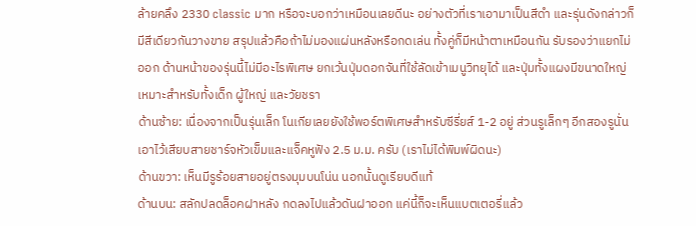ล้ายคลึง 2330 classic มาก หรือจะบอกว่าเหมือนเลยดีนะ อย่างตัวที่เราเอามาเป็นสีดำ และรุ่นดังกล่าวก็มีสีเดียวกันวางขาย สรุปแล้วคือถ้าไม่มองแผ่นหลังหรือกดเล่น ทั้งคู่ก็มีหน้าตาเหมือนกัน รับรองว่าแยกไม่ออก ด้านหน้าของรุ่นนี้ไม่มีอะไรพิเศษ ยกเว้นปุ่มดอกจันที่ใช้ลัดเข้าเมนูวิทยุได้ และปุ่มทั้งแผงมีขนาดใหญ่ เหมาะสำหรับทั้งเด็ก ผู้ใหญ่ และวัยชรา
ด้านซ้าย: เนื่องจากเป็นรุ่นเล็ก โนเกียเลยยังใช้พอร์ตพิเศษสำหรับซีรี่ยส์ 1-2 อยู่ ส่วนรูเล็กๆ อีกสองรูนั่นเอาไว้เสียบสายชาร์จหัวเข็มและแจ็คหูฟัง 2.5 ม.ม. ครับ (เราไม่ได้พิมพ์ผิดนะ)
ด้านขวา: เห็นมีรูร้อยสายอยู่ตรงมุมบนโน่น นอกนั้นดูเรียบดีแท้
ด้านบน: สลักปลดล็อคฝาหลัง กดลงไปแล้วดันฝาออก แค่นี้ก็จะเห็นแบตเตอรี่แล้ว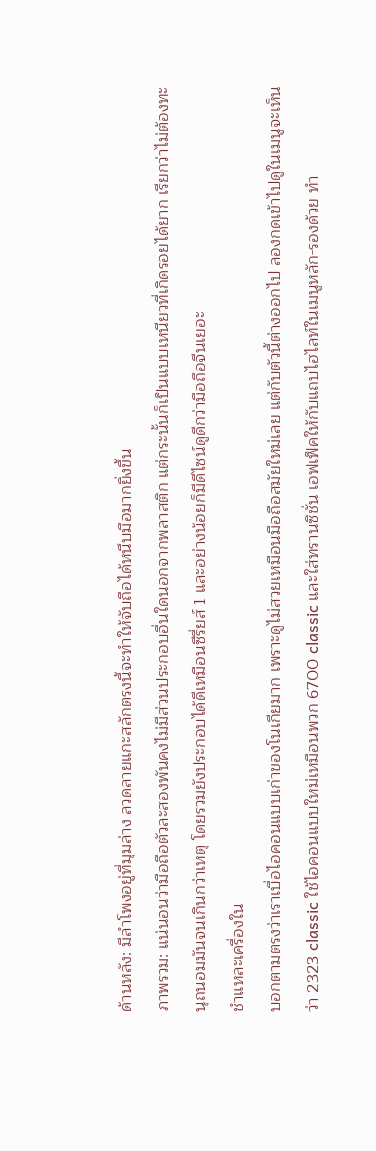ด้านหลัง: มีลำโพงอยู่ที่มุมล่าง ลวดลายแกะสลักตรงนี้จะทำให้จับถือได้หนึบมือมากยิ่งขึ้น
ภาพรวม: แน่นอนว่ามือถือตัวละสองพันคงไม่มีส่วนประกอบอื่นใดนอกจากพลาสติก แต่กระนั้นก็เป็นแบบเหนียวที่เกิดรอยได้ยาก เรียกว่าไม่ต้องทะนุถนอมมันจนเกินกว่าเหตุ โดยรวมยังประกอบได้ดีเหมือนซีรี่ยส์ 1 และอย่างน้อยก็มีดีไซน์ดูดีกว่ามือถือจีนเยอะ
ชำแหละเครื่องใน
บอกตามตรงว่าเราเบื่อไอคอนแบบเก่าของโนเกียมาก เพราะดูไม่สวยเหมือนมือถือสมัยใหม่เลย แต่กับตัวนี้ต่างออกไป ลองกดเข้าไปดูในเมนูจะเห็นว่า 2323 classic ใช้ไอคอนแบบใหม่เหมือนพวก 6700 classic และใส่ทรานซิชั่น เอฟเฟ็คให้กับแถบไฮไลท์ในเมนูหลัก-รองด้วย ทำ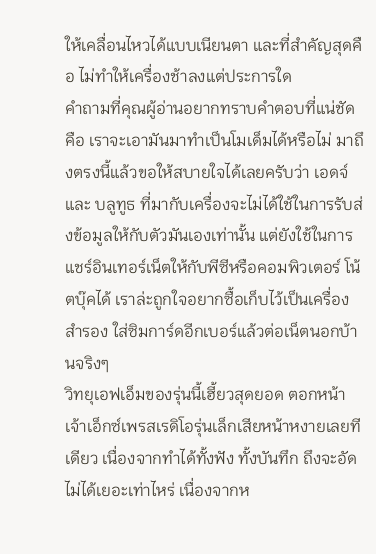ให้เคลื่อนไหวได้แบบเนียนตา และที่สำคัญสุดคือ ไม่ทำให้เครื่องช้าลงแต่ประการใด
คำถามที่คุณผู้อ่านอยากทราบคำตอบที่แน่ชัด คือ เราจะเอามันมาทำเป็นโมเด็มได้หรือไม่ มาถึงตรงนี้แล้วขอให้สบายใจได้เลยครับว่า เอดจ์ และ บลูทูธ ที่มากับเครื่องจะไม่ได้ใช้ในการรับส่งข้อมูลให้กับตัวมันเองเท่านั้น แต่ยังใช้ในการแชร์อินเทอร์เน็ตให้กับพีซีหรือคอมพิวเตอร์ โน้ตบุ๊คได้ เราล่ะถูกใจอยากซื้อเก็บไว้เป็นเครื่องสำรอง ใส่ซิมการ์ดอีกเบอร์แล้วต่อเน็ตนอกบ้านจริงๆ
วิทยุเอฟเอ็มของรุ่นนี้เฮี้ยวสุดยอด ตอกหน้าเจ้าเอ็กซ์เพรสเรดิโอรุ่นเล็กเสียหน้าหงายเลยทีเดียว เนื่องจากทำได้ทั้งฟัง ทั้งบันทึก ถึงจะอัดไม่ได้เยอะเท่าไหร่ เนื่องจากห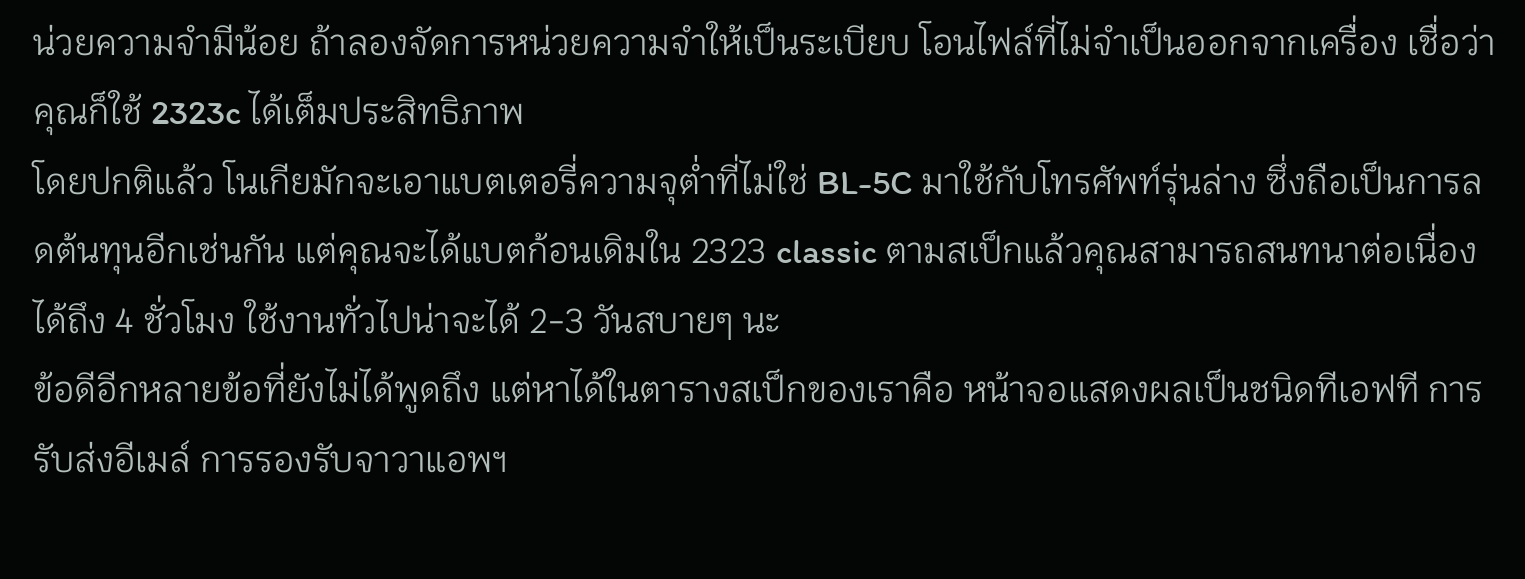น่วยความจำมีน้อย ถ้าลองจัดการหน่วยความจำให้เป็นระเบียบ โอนไฟล์ที่ไม่จำเป็นออกจากเครื่อง เชื่อว่าคุณก็ใช้ 2323c ได้เต็มประสิทธิภาพ
โดยปกติแล้ว โนเกียมักจะเอาแบตเตอรี่ความจุต่ำที่ไม่ใช่ BL-5C มาใช้กับโทรศัพท์รุ่นล่าง ซึ่งถือเป็นการลดต้นทุนอีกเช่นกัน แต่คุณจะได้แบตก้อนเดิมใน 2323 classic ตามสเป็กแล้วคุณสามารถสนทนาต่อเนื่องได้ถึง 4 ชั่วโมง ใช้งานทั่วไปน่าจะได้ 2-3 วันสบายๆ นะ
ข้อดีอีกหลายข้อที่ยังไม่ได้พูดถึง แต่หาได้ในตารางสเป็กของเราคือ หน้าจอแสดงผลเป็นชนิดทีเอฟที การรับส่งอีเมล์ การรองรับจาวาแอพฯ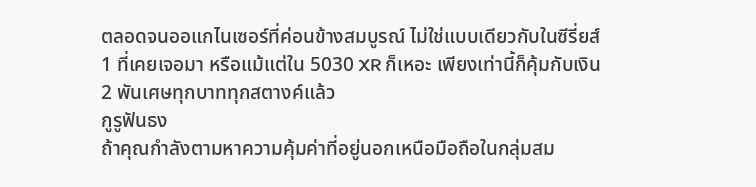ตลอดจนออแกไนเซอร์ที่ค่อนข้างสมบูรณ์ ไม่ใช่แบบเดียวกับในซีรี่ยส์ 1 ที่เคยเจอมา หรือแม้แต่ใน 5030 XR ก็เหอะ เพียงเท่านี้ก็คุ้มกับเงิน 2 พันเศษทุกบาททุกสตางค์แล้ว
กูรูฟันธง
ถ้าคุณกำลังตามหาความคุ้มค่าที่อยู่นอกเหนือมือถือในกลุ่มสม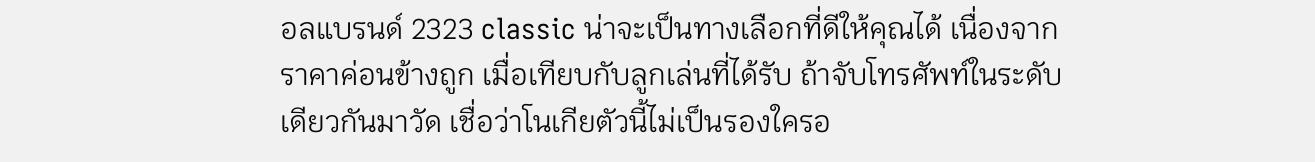อลแบรนด์ 2323 classic น่าจะเป็นทางเลือกที่ดีให้คุณได้ เนื่องจากราคาค่อนข้างถูก เมื่อเทียบกับลูกเล่นที่ได้รับ ถ้าจับโทรศัพท์ในระดับเดียวกันมาวัด เชื่อว่าโนเกียตัวนี้ไม่เป็นรองใครอ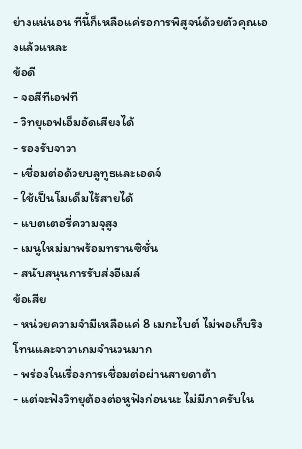ย่างแน่นอน ทีนี้ก็เหลือแค่รอการพิสูจน์ด้วยตัวคุณเองแล้วแหละ
ข้อดี
- จอสีทีเอฟที
- วิทยุเอฟเอ็มอัดเสียงได้
- รองรับจาวา
- เชื่อมต่อด้วยบลูทูธและเอดจ์
- ใช้เป็นโมเด็มไร้สายได้
- แบตเตอรี่ความจุสูง
- เมนูใหม่มาพร้อมทรานซิชั่น
- สนับสนุนการรับส่งอีเมล์
ข้อเสีย
- หน่วยความจำมีเหลือแค่ 8 เมกะไบต์ ไม่พอเก็บริงโทนและจาวาเกมจำนวนมาก
- พร่องในเรื่องการเชื่อมต่อผ่านสายดาต้า
- แต่จะฟังวิทยุต้องต่อหูฟังก่อนนะ ไม่มีภาครับใน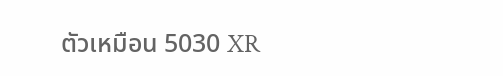ตัวเหมือน 5030 XR